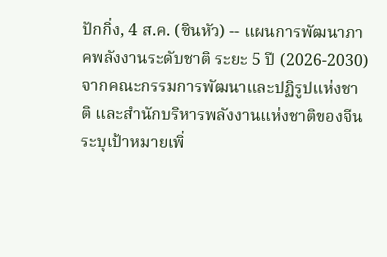ปักกิ่ง, 4 ส.ค. (ซินหัว) -- แผนการพัฒนาภาคพลังงานระดับชาติ ระยะ 5 ปี (2026-2030) จากคณะกรรมการพัฒนาและปฏิรูปแห่งชาติ และสำนักบริหารพลังงานแห่งชาติของจีน ระบุเป้าหมายเพิ่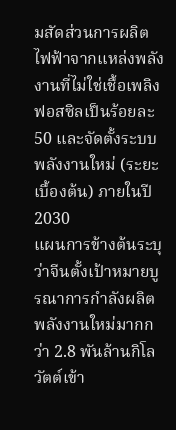มสัดส่วนการผลิตไฟฟ้าจากแหล่งพลังงานที่ไม่ใช่เชื้อเพลิงฟอสซิลเป็นร้อยละ 50 และจัดตั้งระบบพลังงานใหม่ (ระยะเบื้องต้น) ภายในปี 2030
แผนการข้างต้นระบุว่าจีนตั้งเป้าหมายบูรณาการกำลังผลิตพลังงานใหม่มากกว่า 2.8 พันล้านกิโลวัตต์เข้า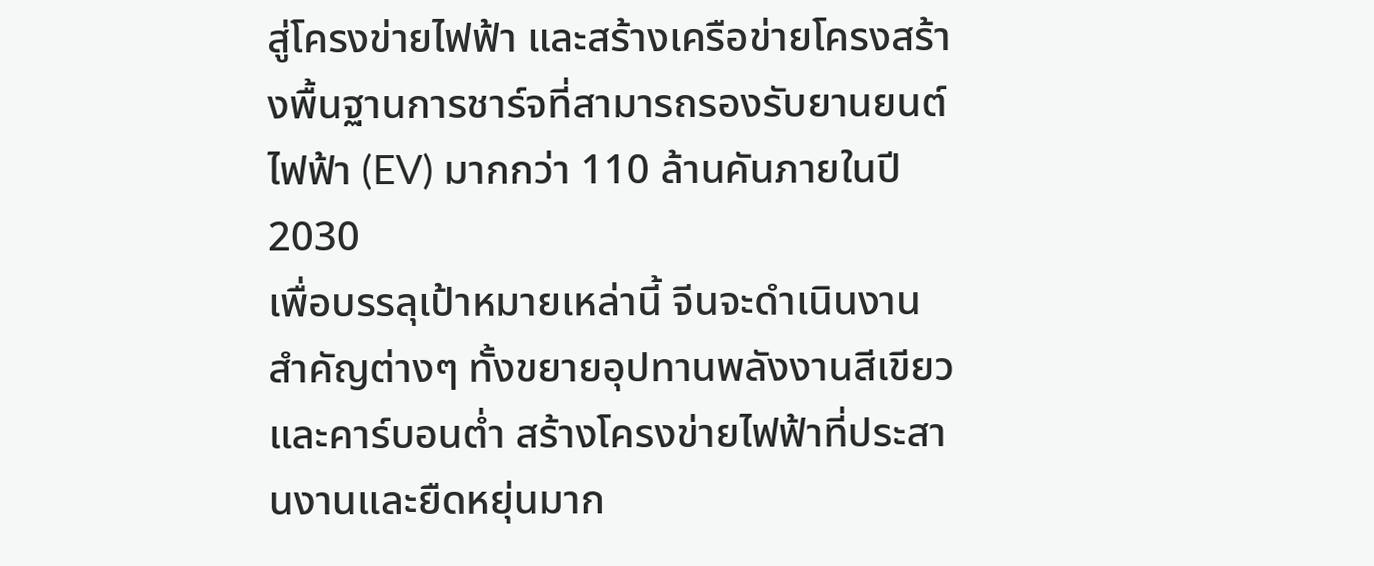สู่โครงข่ายไฟฟ้า และสร้างเครือข่ายโครงสร้างพื้นฐานการชาร์จที่สามารถรองรับยานยนต์ไฟฟ้า (EV) มากกว่า 110 ล้านคันภายในปี 2030
เพื่อบรรลุเป้าหมายเหล่านี้ จีนจะดำเนินงานสำคัญต่างๆ ทั้งขยายอุปทานพลังงานสีเขียวและคาร์บอนต่ำ สร้างโครงข่ายไฟฟ้าที่ประสานงานและยืดหยุ่นมาก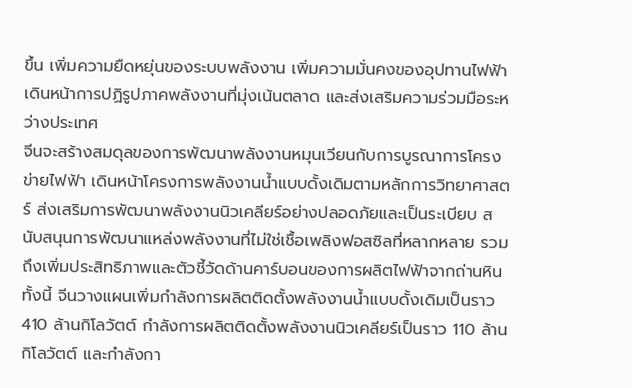ขึ้น เพิ่มความยืดหยุ่นของระบบพลังงาน เพิ่มความมั่นคงของอุปทานไฟฟ้า เดินหน้าการปฏิรูปภาคพลังงานที่มุ่งเน้นตลาด และส่งเสริมความร่วมมือระหว่างประเทศ
จีนจะสร้างสมดุลของการพัฒนาพลังงานหมุนเวียนกับการบูรณาการโครงข่ายไฟฟ้า เดินหน้าโครงการพลังงานน้ำแบบดั้งเดิมตามหลักการวิทยาศาสตร์ ส่งเสริมการพัฒนาพลังงานนิวเคลียร์อย่างปลอดภัยและเป็นระเบียบ สนับสนุนการพัฒนาแหล่งพลังงานที่ไม่ใช่เชื้อเพลิงฟอสซิลที่หลากหลาย รวมถึงเพิ่มประสิทธิภาพและตัวชี้วัดด้านคาร์บอนของการผลิตไฟฟ้าจากถ่านหิน
ทั้งนี้ จีนวางแผนเพิ่มกำลังการผลิตติดตั้งพลังงานน้ำแบบดั้งเดิมเป็นราว 410 ล้านกิโลวัตต์ กำลังการผลิตติดตั้งพลังงานนิวเคลียร์เป็นราว 110 ล้านกิโลวัตต์ และกำลังกา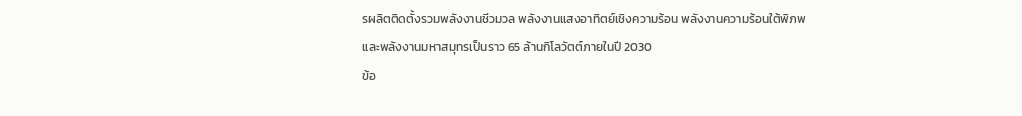รผลิตติดตั้งรวมพลังงานชีวมวล พลังงานแสงอาทิตย์เชิงความร้อน พลังงานความร้อนใต้พิภพ และพลังงานมหาสมุทรเป็นราว 65 ล้านกิโลวัตต์ภายในปี 2030
ข้อ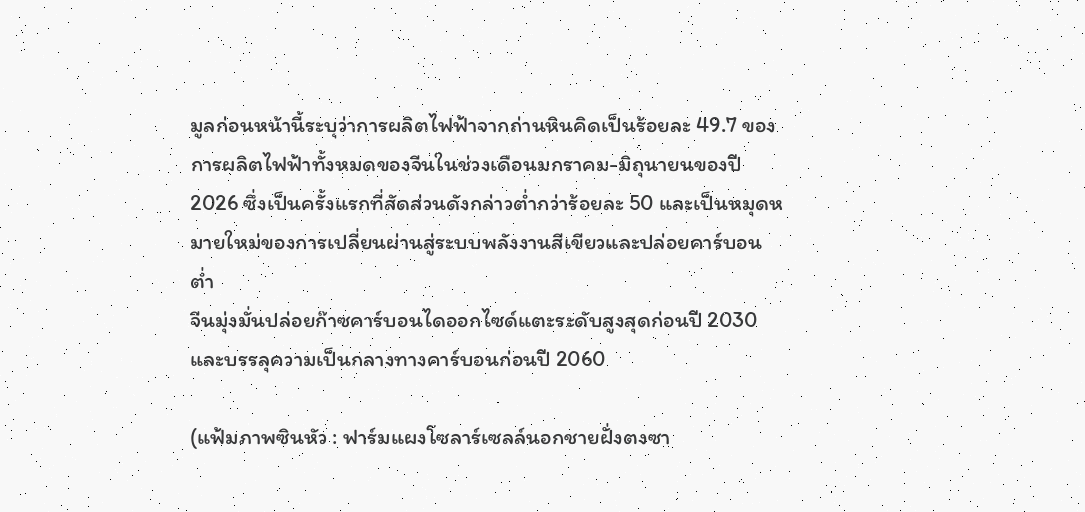มูลก่อนหน้านี้ระบุว่าการผลิตไฟฟ้าจากถ่านหินคิดเป็นร้อยละ 49.7 ของการผลิตไฟฟ้าทั้งหมดของจีนในช่วงเดือนมกราคม-มิถุนายนของปี 2026 ซึ่งเป็นครั้งแรกที่สัดส่วนดังกล่าวต่ำกว่าร้อยละ 50 และเป็นหมุดหมายใหม่ของการเปลี่ยนผ่านสู่ระบบพลังงานสีเขียวและปล่อยคาร์บอนต่ำ
จีนมุ่งมั่นปล่อยก๊าซคาร์บอนไดออกไซด์แตะระดับสูงสุดก่อนปี 2030 และบรรลุความเป็นกลางทางคาร์บอนก่อนปี 2060

(แฟ้มภาพซินหัว : ฟาร์มแผงโซลาร์เซลล์นอกชายฝั่งตงซา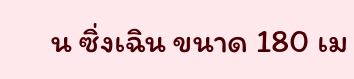น ซิ่งเฉิน ขนาด 180 เม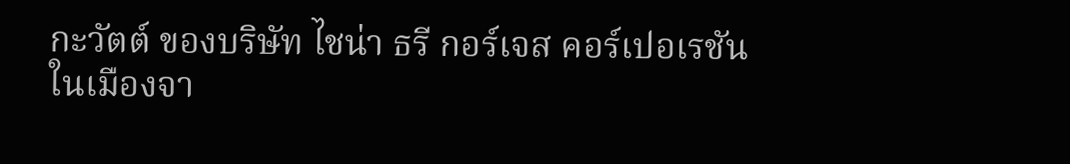กะวัตต์ ของบริษัท ไชน่า ธรี กอร์เจส คอร์เปอเรชัน ในเมืองจา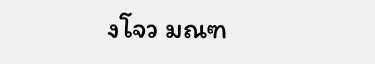งโจว มณฑ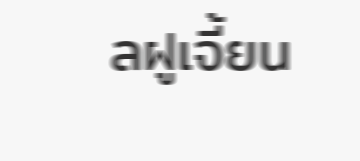ลฝูเจี้ยน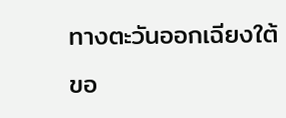ทางตะวันออกเฉียงใต้ขอ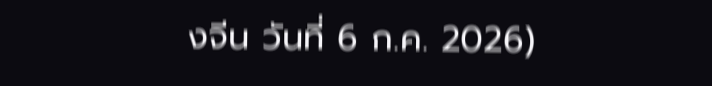งจีน วันที่ 6 ก.ค. 2026)